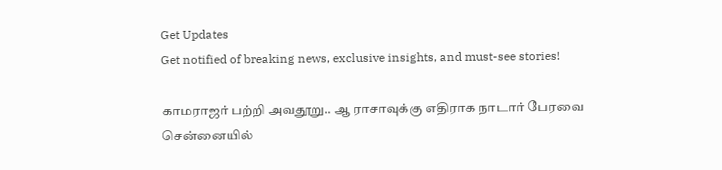Get Updates
Get notified of breaking news, exclusive insights, and must-see stories!

காமராஜர் பற்றி அவதூறு.. ஆ ராசாவுக்கு எதிராக நாடார் பேரவை சென்னையில்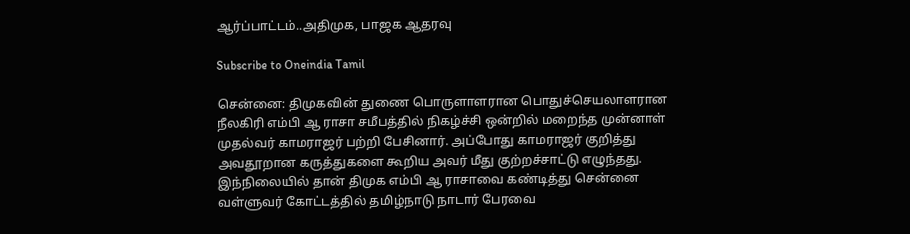ஆர்ப்பாட்டம்..அதிமுக, பாஜக ஆதரவு

Subscribe to Oneindia Tamil

சென்னை: திமுகவின் துணை பொருளாளரான பொதுச்செயலாளரான நீலகிரி எம்பி ஆ ராசா சமீபத்தில் நிகழ்ச்சி ஒன்றில் மறைந்த முன்னாள் முதல்வர் காமராஜர் பற்றி பேசினார். அப்போது காமராஜர் குறித்து அவதூறான கருத்துகளை கூறிய அவர் மீது குற்றச்சாட்டு எழுந்தது. இந்நிலையில் தான் திமுக எம்பி ஆ ராசாவை கண்டித்து சென்னை வள்ளுவர் கோட்டத்தில் தமிழ்நாடு நாடார் பேரவை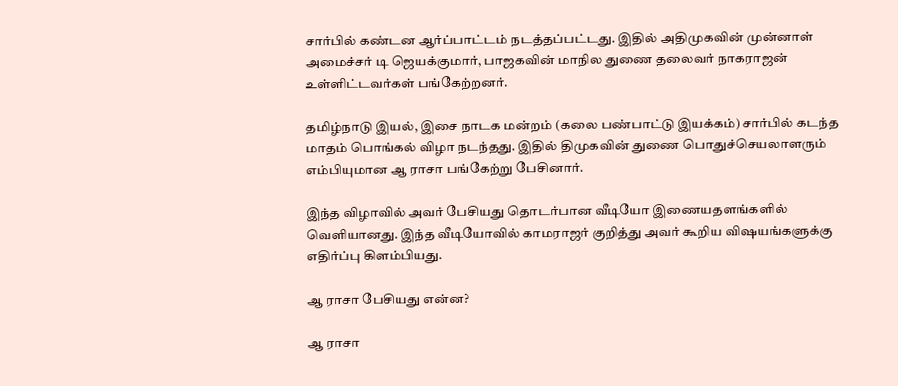சார்பில் கண்டன ஆர்ப்பாட்டம் நடத்தப்பட்டது. இதில் அதிமுகவின் முன்னாள் அமைச்சர் டி ஜெயக்குமார், பாஜகவின் மாநில துணை தலைவர் நாகராஜன் உள்ளிட்டவர்கள் பங்கேற்றனர்.

தமிழ்நாடு இயல், இசை நாடக மன்றம் (கலை பண்பாட்டு இயக்கம்) சார்பில் கடந்த மாதம் பொங்கல் விழா நடந்தது. இதில் திமுகவின் துணை பொதுச்செயலாளரும் எம்பியுமான ஆ ராசா பங்கேற்று பேசினார்.

இந்த விழாவில் அவர் பேசியது தொடர்பான வீடியோ இணையதளங்களில் வெளியானது. இந்த வீடியோவில் காமராஜர் குறித்து அவர் கூறிய விஷயங்களுக்கு எதிர்ப்பு கிளம்பியது.

ஆ ராசா பேசியது என்ன?

ஆ ராசா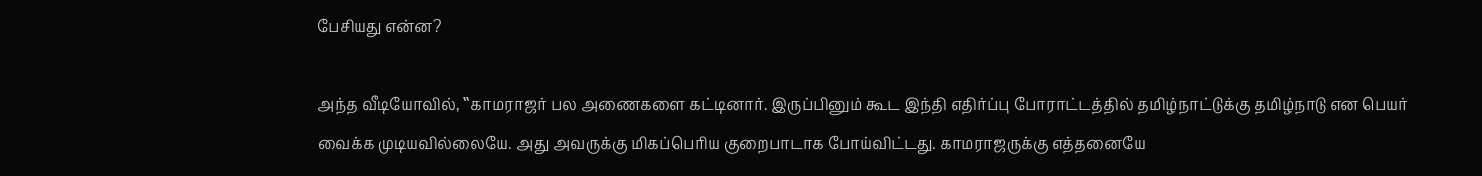பேசியது என்ன?

அந்த வீடியோவில், ‛‛காமராஜர் பல அணைகளை கட்டினார். இருப்பினும் கூட இந்தி எதிர்ப்பு போராட்டத்தில் தமிழ்நாட்டுக்கு தமிழ்நாடு என பெயர் வைக்க முடியவில்லையே. அது அவருக்கு மிகப்பெரிய குறைபாடாக போய்விட்டது. காமராஜருக்கு எத்தனையே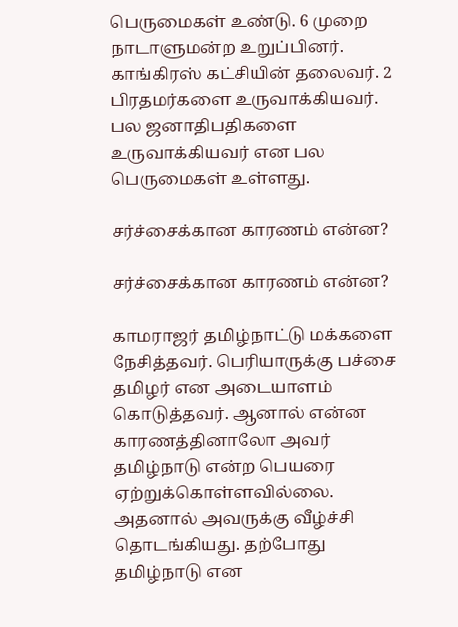பெருமைகள் உண்டு. 6 முறை நாடாளுமன்ற உறுப்பினர். காங்கிரஸ் கட்சியின் தலைவர். 2 பிரதமர்களை உருவாக்கியவர். பல ஜனாதிபதிகளை உருவாக்கியவர் என பல பெருமைகள் உள்ளது.

சர்ச்சைக்கான காரணம் என்ன?

சர்ச்சைக்கான காரணம் என்ன?

காமராஜர் தமிழ்நாட்டு மக்களை நேசித்தவர். பெரியாருக்கு பச்சை தமிழர் என அடையாளம் கொடுத்தவர். ஆனால் என்ன காரணத்தினாலோ அவர் தமிழ்நாடு என்ற பெயரை ஏற்றுக்கொள்ளவில்லை. அதனால் அவருக்கு வீழ்ச்சி தொடங்கியது. தற்போது தமிழ்நாடு என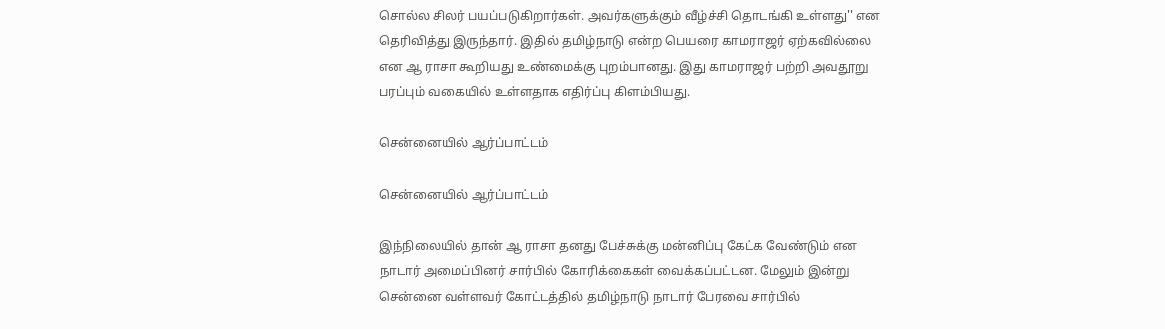சொல்ல சிலர் பயப்படுகிறார்கள். அவர்களுக்கும் வீழ்ச்சி தொடங்கி உள்ளது'' என தெரிவித்து இருந்தார். இதில் தமிழ்நாடு என்ற பெயரை காமராஜர் ஏற்கவில்லை என ஆ ராசா கூறியது உண்மைக்கு புறம்பானது. இது காமராஜர் பற்றி அவதூறு பரப்பும் வகையில் உள்ளதாக எதிர்ப்பு கிளம்பியது.

சென்னையில் ஆர்ப்பாட்டம்

சென்னையில் ஆர்ப்பாட்டம்

இந்நிலையில் தான் ஆ ராசா தனது பேச்சுக்கு மன்னிப்பு கேட்க வேண்டும் என நாடார் அமைப்பினர் சார்பில் கோரிக்கைகள் வைக்கப்பட்டன. மேலும் இன்று சென்னை வள்ளவர் கோட்டத்தில் தமிழ்நாடு நாடார் பேரவை சார்பில்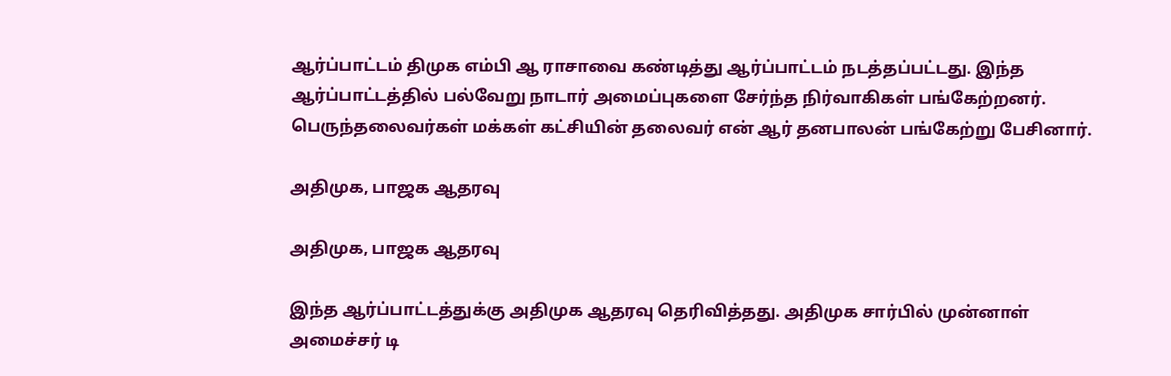ஆர்ப்பாட்டம் திமுக எம்பி ஆ ராசாவை கண்டித்து ஆர்ப்பாட்டம் நடத்தப்பட்டது. இந்த ஆர்ப்பாட்டத்தில் பல்வேறு நாடார் அமைப்புகளை சேர்ந்த நிர்வாகிகள் பங்கேற்றனர். பெருந்தலைவர்கள் மக்கள் கட்சியின் தலைவர் என் ஆர் தனபாலன் பங்கேற்று பேசினார்.

அதிமுக, பாஜக ஆதரவு

அதிமுக, பாஜக ஆதரவு

இந்த ஆர்ப்பாட்டத்துக்கு அதிமுக ஆதரவு தெரிவித்தது. அதிமுக சார்பில் முன்னாள் அமைச்சர் டி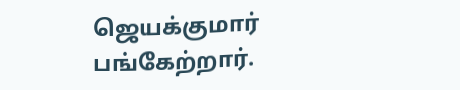ஜெயக்குமார் பங்கேற்றார்.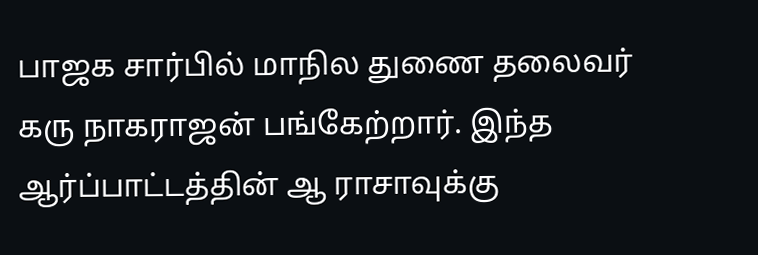பாஜக சார்பில் மாநில துணை தலைவர் கரு நாகராஜன் பங்கேற்றார். இந்த ஆர்ப்பாட்டத்தின் ஆ ராசாவுக்கு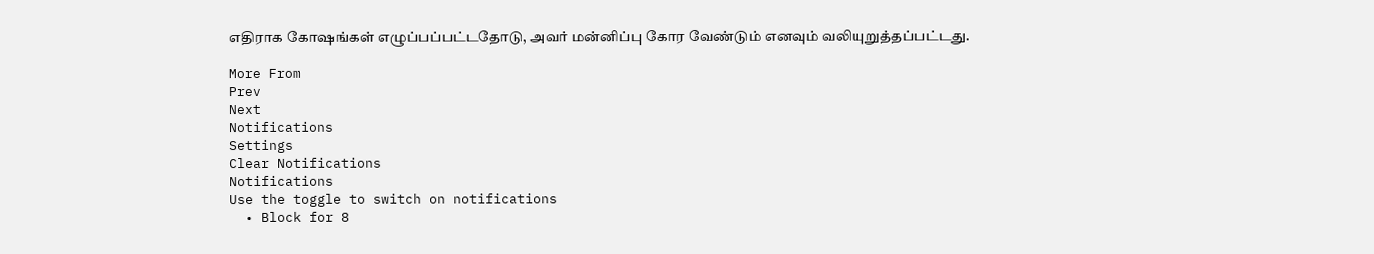எதிராக கோஷங்கள் எழுப்பப்பட்டதோடு, அவர் மன்னிப்பு கோர வேண்டும் எனவும் வலியுறுத்தப்பட்டது.

More From
Prev
Next
Notifications
Settings
Clear Notifications
Notifications
Use the toggle to switch on notifications
  • Block for 8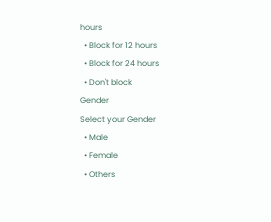hours
  • Block for 12 hours
  • Block for 24 hours
  • Don't block
Gender
Select your Gender
  • Male
  • Female
  • Others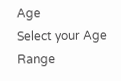Age
Select your Age Range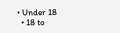• Under 18
  • 18 to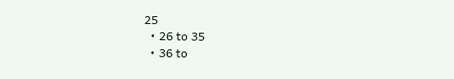25
  • 26 to 35
  • 36 to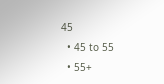45
  • 45 to 55
  • 55+